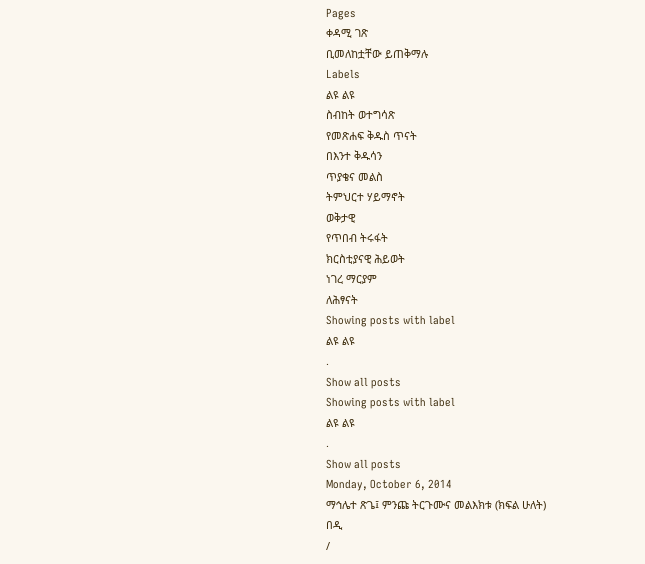Pages
ቀዳሚ ገጽ
ቢመለከቷቸው ይጠቅማሉ
Labels
ልዩ ልዩ
ስብከት ወተግሳጽ
የመጽሐፍ ቅዱስ ጥናት
በእንተ ቅዱሳን
ጥያቄና መልስ
ትምህርተ ሃይማኖት
ወቅታዊ
የጥበብ ትሩፋት
ክርስቲያናዊ ሕይወት
ነገረ ማርያም
ለሕፃናት
Showing posts with label
ልዩ ልዩ
.
Show all posts
Showing posts with label
ልዩ ልዩ
.
Show all posts
Monday, October 6, 2014
ማኅሌተ ጽጌ፤ ምንጩ ትርጉሙና መልእክቱ (ክፍል ሁለት)
በዲ
/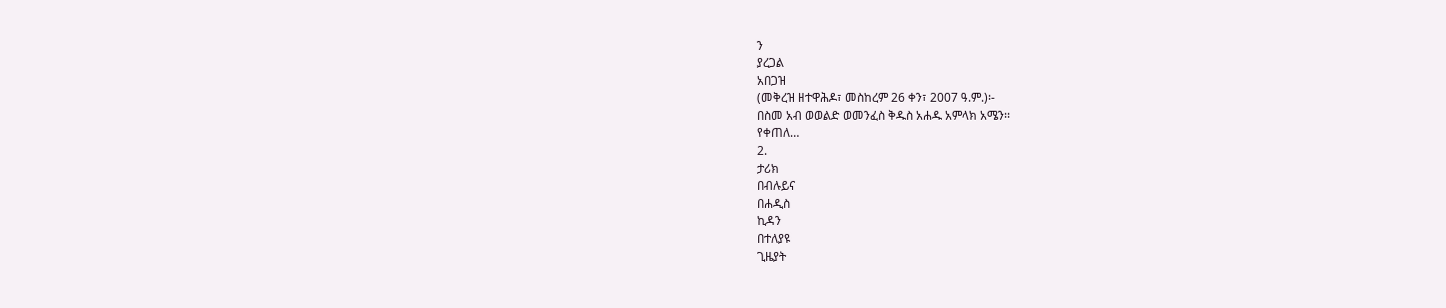ን
ያረጋል
አበጋዝ
(መቅረዝ ዘተዋሕዶ፣ መስከረም 26 ቀን፣ 2007 ዓ.ም.)፡-
በስመ አብ ወወልድ ወመንፈስ ቅዱስ አሐዱ አምላክ አሜን፡፡
የቀጠለ…
2.
ታሪክ
በብሉይና
በሐዲስ
ኪዳን
በተለያዩ
ጊዜያት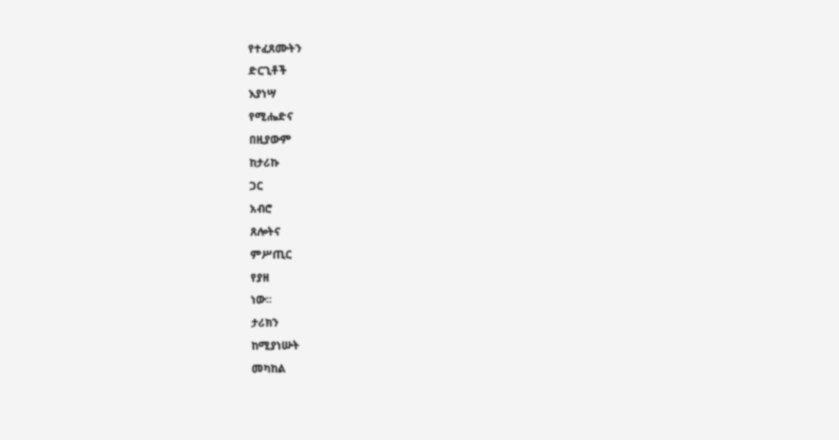የተፈጸሙትን
ድርጊቶች
እያነሣ
የሚሔድና
በዚያውም
ከታሪኩ
ጋር
አብሮ
ጸሎትና
ምሥጢር
የያዘ
ነው፡፡
ታሪክን
ከሚያነሡት
መካከል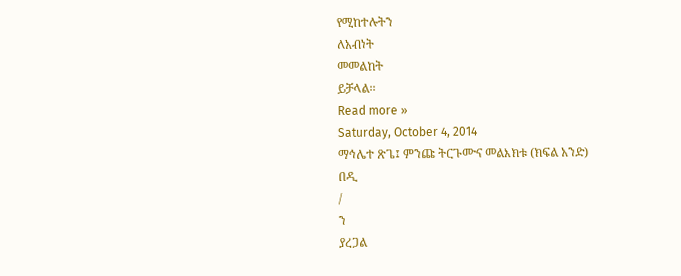የሚከተሉትን
ለአብነት
መመልከት
ይቻላል፡፡
Read more »
Saturday, October 4, 2014
ማኅሌተ ጽጌ፤ ምንጩ ትርጉሙና መልእክቱ (ክፍል አንድ)
በዲ
/
ን
ያረጋል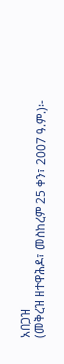አበጋዝ
(መቅረዝ ዘተዋሕዶ፣ መስከረም 25 ቀን፣ 2007 ዓ.ም.)፡-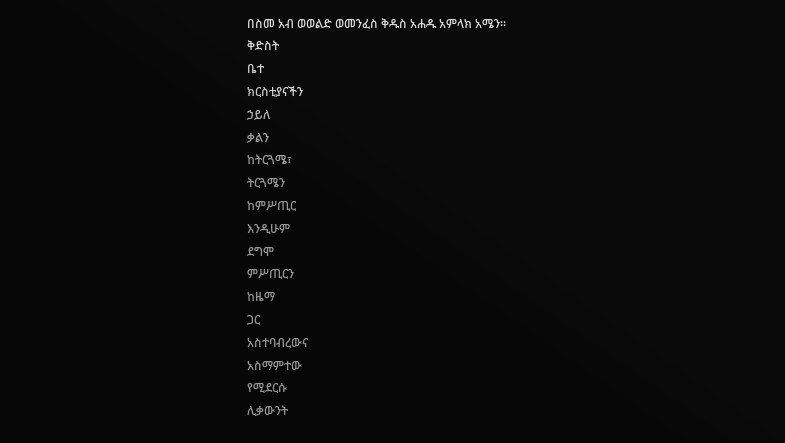በስመ አብ ወወልድ ወመንፈስ ቅዱስ አሐዱ አምላክ አሜን፡፡
ቅድስት
ቤተ
ክርስቲያናችን
ኃይለ
ቃልን
ከትርጓሜ፣
ትርጓሜን
ከምሥጢር
እንዲሁም
ደግሞ
ምሥጢርን
ከዜማ
ጋር
አስተባብረውና
አስማምተው
የሚደርሱ
ሊቃውንት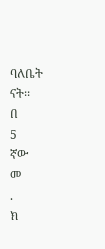ባለቤት
ናት፡፡
በ
5
ኛው
መ
.
ክ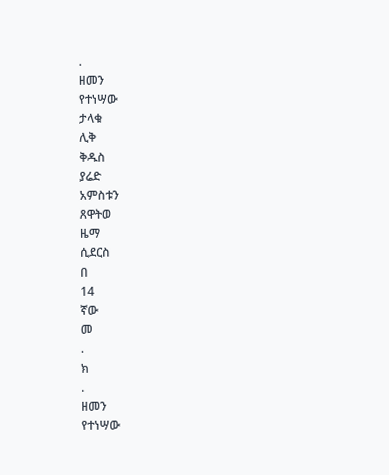.
ዘመን
የተነሣው
ታላቁ
ሊቅ
ቅዱስ
ያሬድ
አምስቱን
ጸዋትወ
ዜማ
ሲደርስ
በ
14
ኛው
መ
.
ክ
.
ዘመን
የተነሣው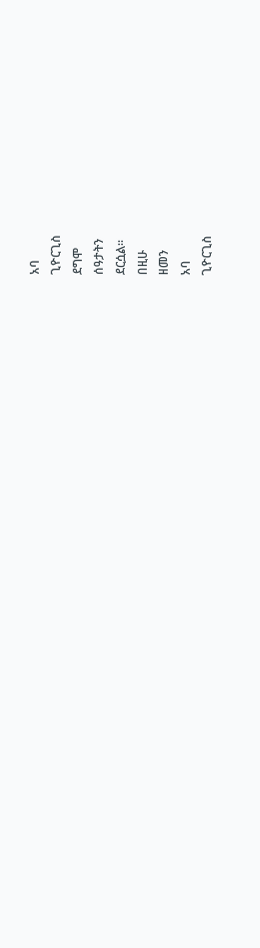አባ
ጊዮርጊስ
ደግሞ
ሰዓታትን
ደርሷል፡፡
በዚሁ
ዘመን
አባ
ጊዮርጊስ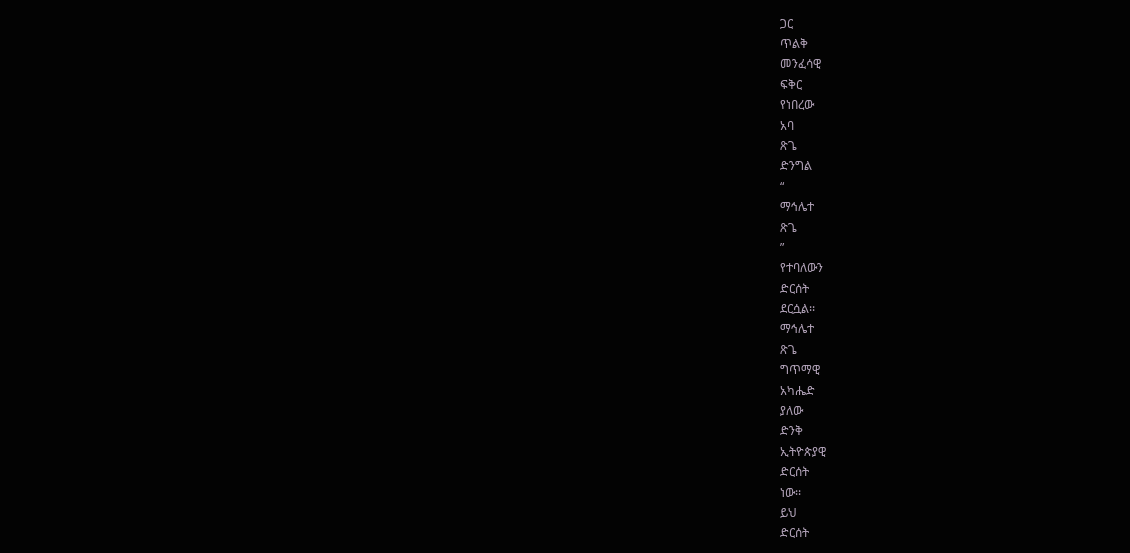ጋር
ጥልቅ
መንፈሳዊ
ፍቅር
የነበረው
አባ
ጽጌ
ድንግል
“
ማኅሌተ
ጽጌ
”
የተባለውን
ድርሰት
ደርሷል፡፡
ማኅሌተ
ጽጌ
ግጥማዊ
አካሔድ
ያለው
ድንቅ
ኢትዮጵያዊ
ድርሰት
ነው፡፡
ይህ
ድርሰት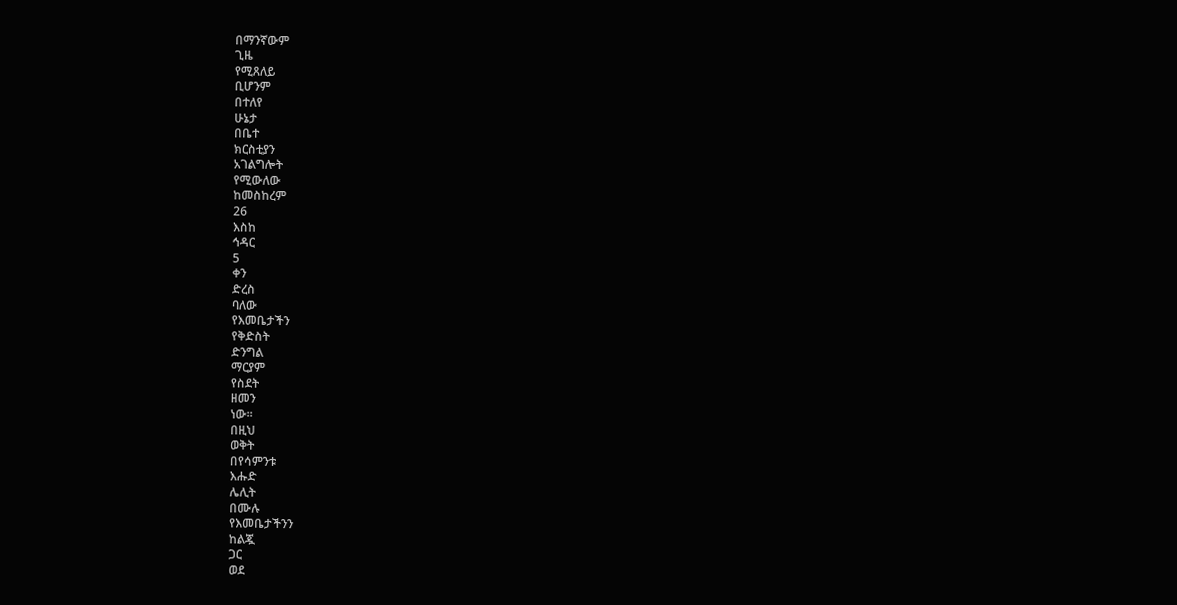በማንኛውም
ጊዜ
የሚጸለይ
ቢሆንም
በተለየ
ሁኔታ
በቤተ
ክርስቲያን
አገልግሎት
የሚውለው
ከመስከረም
26
እስከ
ኅዳር
5
ቀን
ድረስ
ባለው
የእመቤታችን
የቅድስት
ድንግል
ማርያም
የስደት
ዘመን
ነው፡፡
በዚህ
ወቅት
በየሳምንቱ
እሑድ
ሌሊት
በሙሉ
የእመቤታችንን
ከልጇ
ጋር
ወደ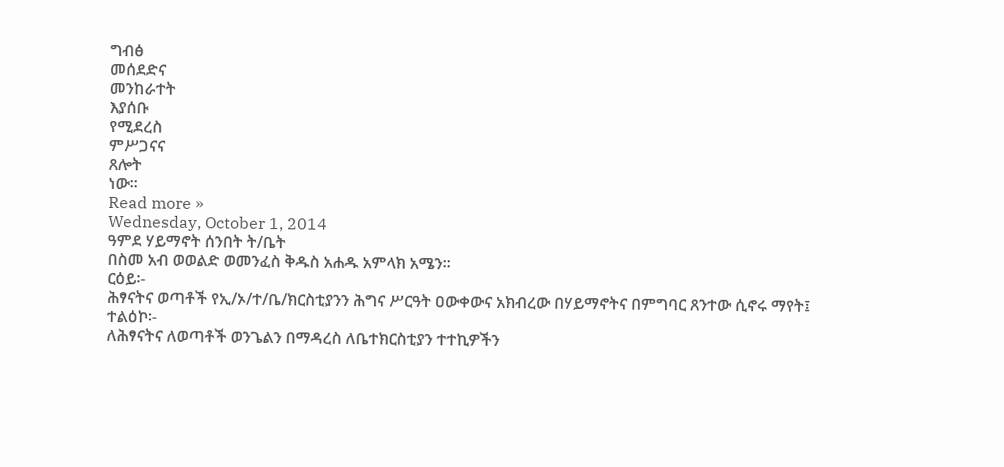ግብፅ
መሰደድና
መንከራተት
እያሰቡ
የሚደረስ
ምሥጋናና
ጸሎት
ነው፡፡
Read more »
Wednesday, October 1, 2014
ዓምደ ሃይማኖት ሰንበት ት/ቤት
በስመ አብ ወወልድ ወመንፈስ ቅዱስ አሐዱ አምላክ አሜን፡፡
ርዕይ፡-
ሕፃናትና ወጣቶች የኢ/ኦ/ተ/ቤ/ክርስቲያንን ሕግና ሥርዓት ዐውቀውና አክብረው በሃይማኖትና በምግባር ጸንተው ሲኖሩ ማየት፤
ተልዕኮ፡-
ለሕፃናትና ለወጣቶች ወንጌልን በማዳረስ ለቤተክርስቲያን ተተኪዎችን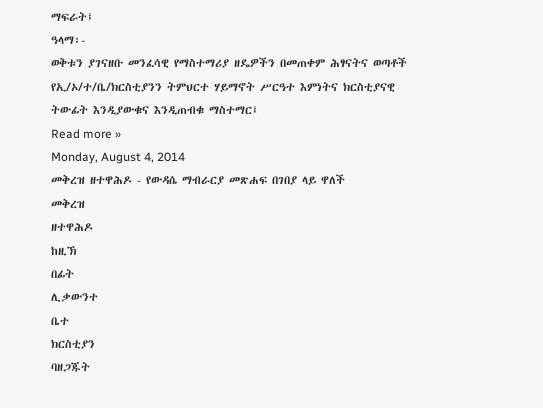ማፍራት፤
ዓላማ፡-
ወቅቱን ያገናዘቡ መንፈሳዊ የማስተማሪያ ዘዴዎችን በመጠቀም ሕፃናትና ወጣቶች የኢ/ኦ/ተ/ቤ/ክርስቲያንን ትምህርተ ሃይማኖት ሥርዓተ እምነትና ክርስቲያናዊ ትውፊት እንዲያውቁና እንዲጠብቁ ማስተማር፤
Read more »
Monday, August 4, 2014
መቅረዝ ዘተዋሕዶ - የውዳሴ ማብራርያ መጽሐፍ በገበያ ላይ ዋለች
መቅረዝ
ዘተዋሕዶ
ከዚኽ
በፊት
ሊቃውንተ
ቤተ
ክርስቲያን
ባዘጋጁት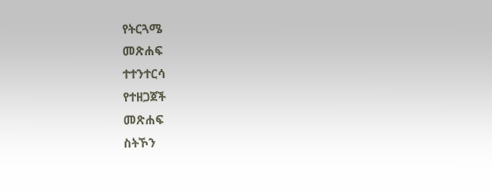የትርጓሜ
መጽሐፍ
ተተንተርሳ
የተዘጋጀች
መጽሐፍ
ስትኾን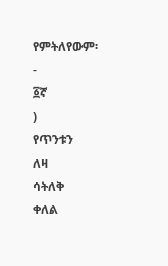የምትለየውም፡
-
፩ኛ
)
የጥንቱን
ለዛ
ሳትለቅ
ቀለል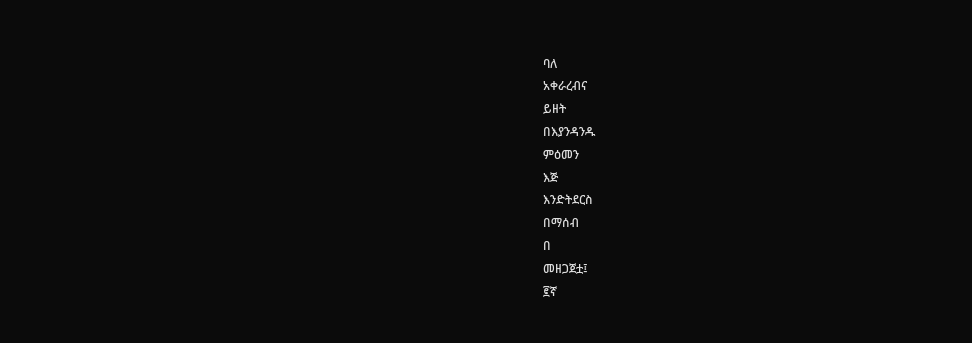ባለ
አቀራረብና
ይዘት
በእያንዳንዱ
ምዕመን
እጅ
እንድትደርስ
በማሰብ
በ
መዘጋጀቷ፤
፪ኛ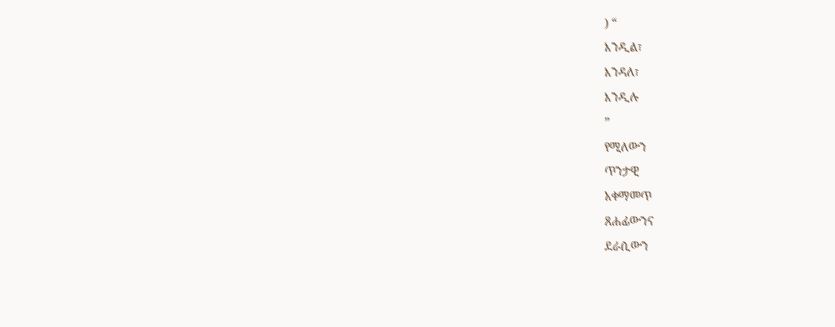) “
እንዲል፣
እንዳለ፣
እንዲሉ
”
የሚለውን
ጥንታዊ
አቀማመጥ
ጸሐፊውንና
ደራሲውን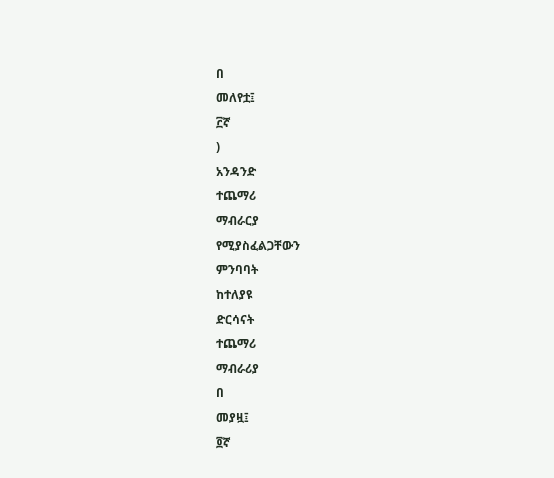በ
መለየቷ፤
፫ኛ
)
አንዳንድ
ተጨማሪ
ማብራርያ
የሚያስፈልጋቸውን
ምንባባት
ከተለያዩ
ድርሳናት
ተጨማሪ
ማብራሪያ
በ
መያዟ፤
፬ኛ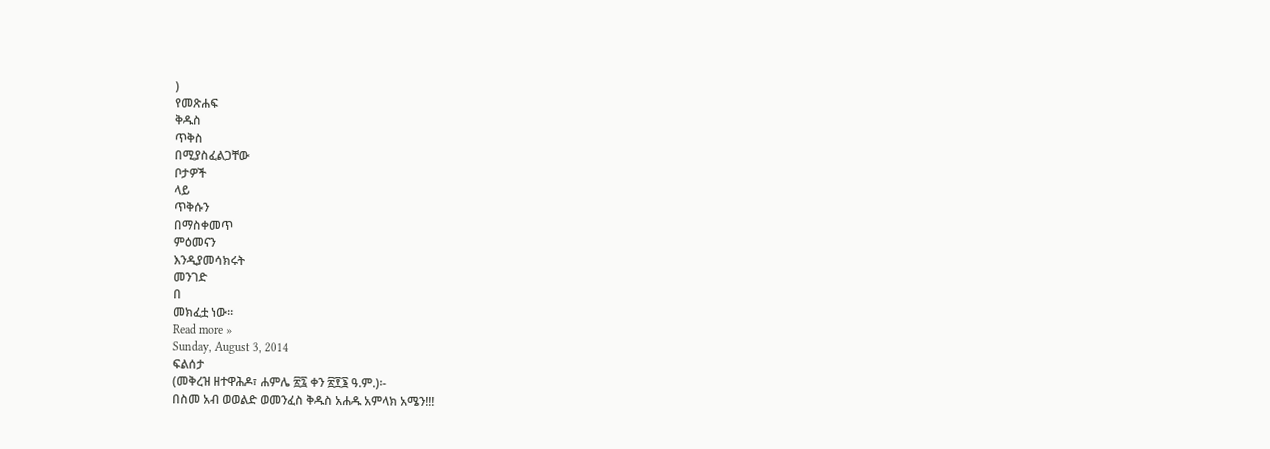)
የመጽሐፍ
ቅዱስ
ጥቅስ
በሚያስፈልጋቸው
ቦታዎች
ላይ
ጥቅሱን
በማስቀመጥ
ምዕመናን
እንዲያመሳክሩት
መንገድ
በ
መክፈቷ ነው፡፡
Read more »
Sunday, August 3, 2014
ፍልሰታ
(መቅረዝ ዘተዋሕዶ፣ ሐምሌ ፳፯ ቀን ፳፻፮ ዓ.ም.)፡-
በስመ አብ ወወልድ ወመንፈስ ቅዱስ አሐዱ አምላክ አሜን!!!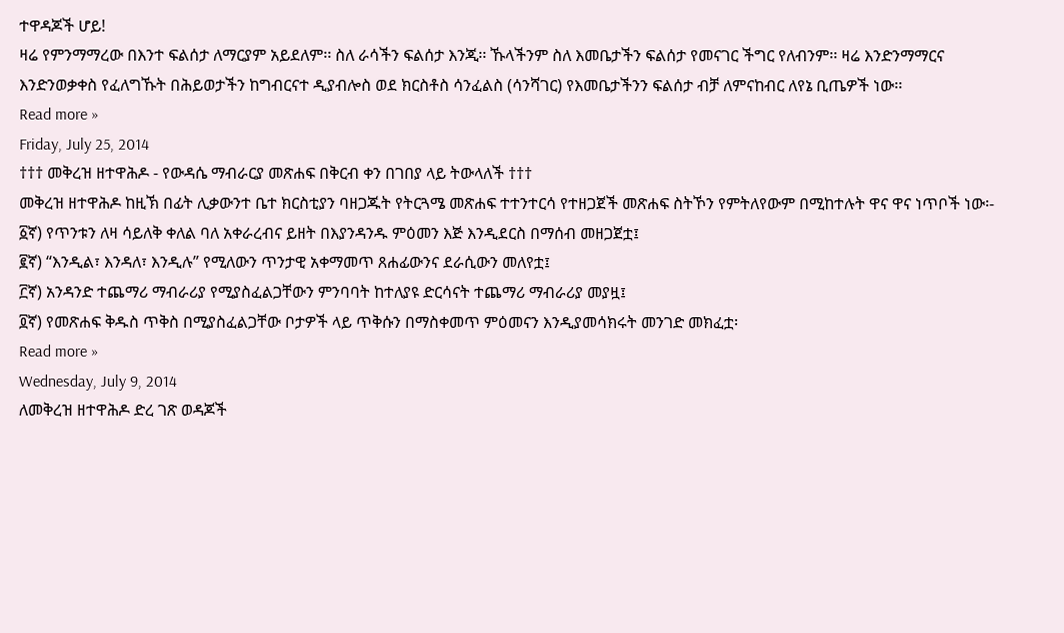ተዋዳጆች ሆይ!
ዛሬ የምንማማረው በእንተ ፍልሰታ ለማርያም አይደለም፡፡ ስለ ራሳችን ፍልሰታ እንጂ፡፡ ኹላችንም ስለ እመቤታችን ፍልሰታ የመናገር ችግር የለብንም፡፡ ዛሬ እንድንማማርና እንድንወቃቀስ የፈለግኹት በሕይወታችን ከግብርናተ ዲያብሎስ ወደ ክርስቶስ ሳንፈልስ (ሳንሻገር) የእመቤታችንን ፍልሰታ ብቻ ለምናከብር ለየኔ ቢጤዎች ነው፡፡
Read more »
Friday, July 25, 2014
††† መቅረዝ ዘተዋሕዶ - የውዳሴ ማብራርያ መጽሐፍ በቅርብ ቀን በገበያ ላይ ትውላለች †††
መቅረዝ ዘተዋሕዶ ከዚኽ በፊት ሊቃውንተ ቤተ ክርስቲያን ባዘጋጁት የትርጓሜ መጽሐፍ ተተንተርሳ የተዘጋጀች መጽሐፍ ስትኾን የምትለየውም በሚከተሉት ዋና ዋና ነጥቦች ነው፡-
፩ኛ) የጥንቱን ለዛ ሳይለቅ ቀለል ባለ አቀራረብና ይዘት በእያንዳንዱ ምዕመን እጅ እንዲደርስ በማሰብ መዘጋጀቷ፤
፪ኛ) “እንዲል፣ እንዳለ፣ እንዲሉ” የሚለውን ጥንታዊ አቀማመጥ ጸሐፊውንና ደራሲውን መለየቷ፤
፫ኛ) አንዳንድ ተጨማሪ ማብራሪያ የሚያስፈልጋቸውን ምንባባት ከተለያዩ ድርሳናት ተጨማሪ ማብራሪያ መያዟ፤
፬ኛ) የመጽሐፍ ቅዱስ ጥቅስ በሚያስፈልጋቸው ቦታዎች ላይ ጥቅሱን በማስቀመጥ ምዕመናን እንዲያመሳክሩት መንገድ መክፈቷ፡
Read more »
Wednesday, July 9, 2014
ለመቅረዝ ዘተዋሕዶ ድረ ገጽ ወዳጆች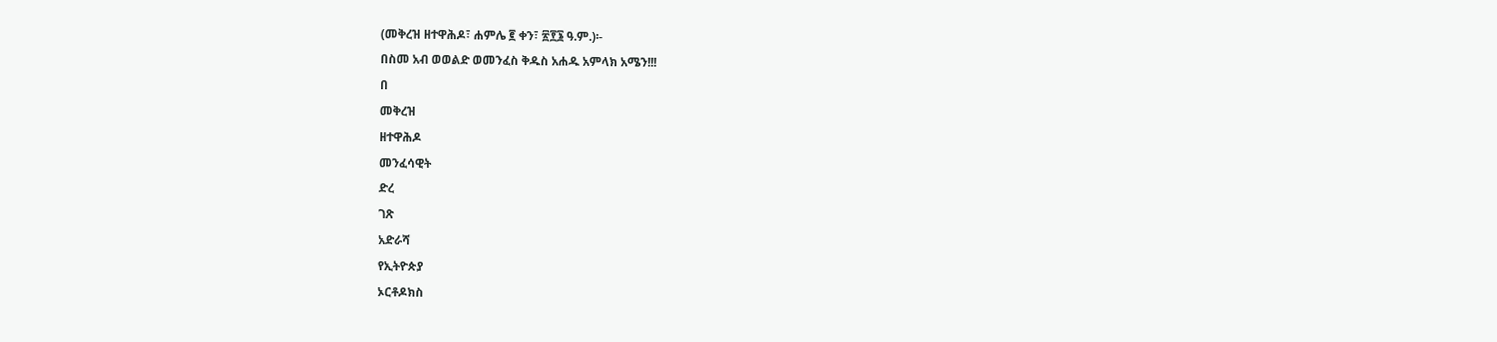(መቅረዝ ዘተዋሕዶ፣ ሐምሌ ፪ ቀን፣ ፳፻፮ ዓ.ም.)፡-
በስመ አብ ወወልድ ወመንፈስ ቅዱስ አሐዱ አምላክ አሜን!!!
በ
መቅረዝ
ዘተዋሕዶ
መንፈሳዊት
ድረ
ገጽ
አድራሻ
የኢትዮጵያ
ኦርቶዶክስ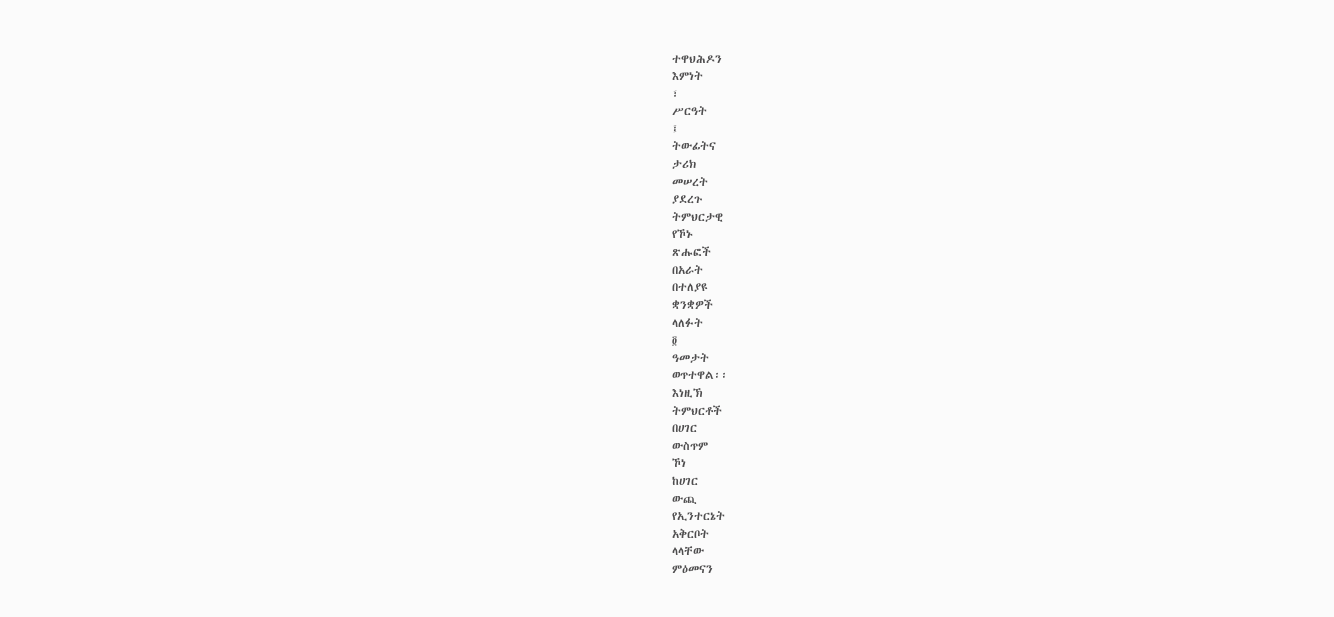ተዋህሕዶን
እምነት
፣
ሥርዓት
፤
ትውፊትና
ታሪክ
መሠረት
ያደረጉ
ትምህርታዊ
የኾኑ
ጽሑፎች
በአራት
በተለያዩ
ቋንቋዎች
ላለፉት
፬
ዓመታት
ወጥተዋል፡፡
እነዚኽ
ትምህርቶች
በሀገር
ውስጥም
ኾነ
ከሀገር
ውጪ
የኢንተርኔት
አቅርቦት
ላላቸው
ምዕመናን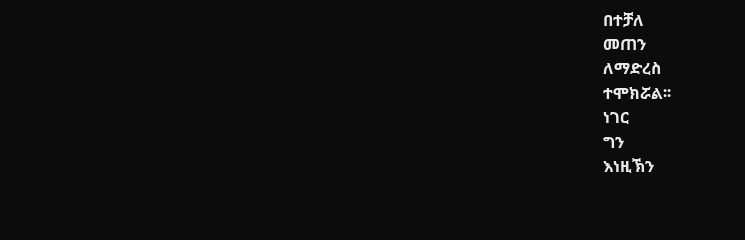በተቻለ
መጠን
ለማድረስ
ተሞክሯል፡፡
ነገር
ግን
እነዚኽን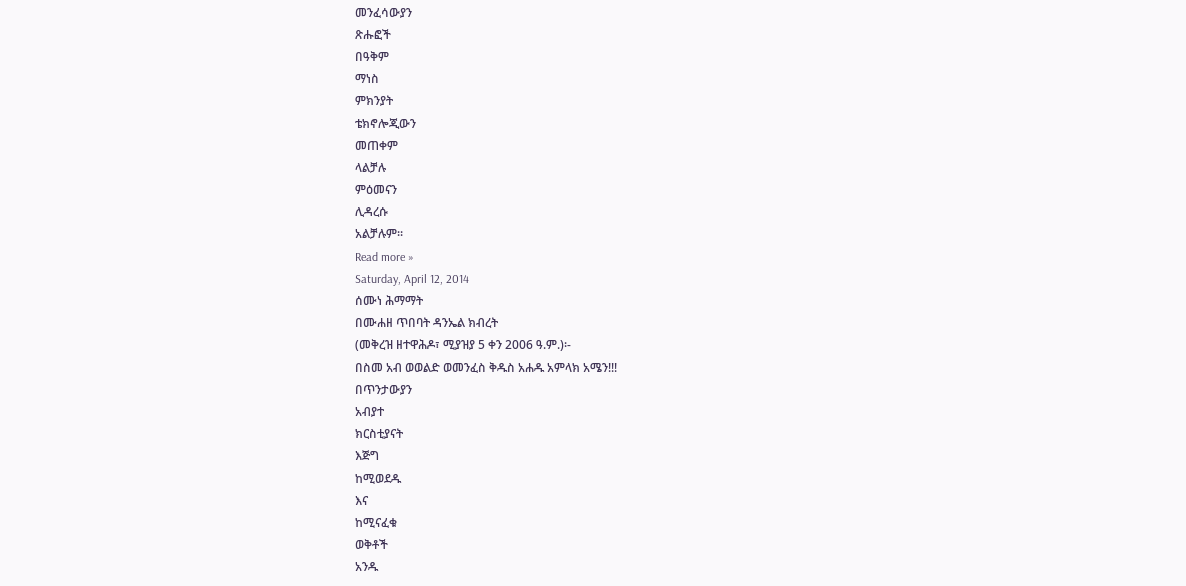መንፈሳውያን
ጽሑፎች
በዓቅም
ማነስ
ምክንያት
ቴክኖሎጂውን
መጠቀም
ላልቻሉ
ምዕመናን
ሊዳረሱ
አልቻሉም፡፡
Read more »
Saturday, April 12, 2014
ሰሙነ ሕማማት
በሙሐዘ ጥበባት ዳንኤል ክብረት
(መቅረዝ ዘተዋሕዶ፣ ሚያዝያ 5 ቀን 2006 ዓ.ም.)፡-
በስመ አብ ወወልድ ወመንፈስ ቅዱስ አሐዱ አምላክ አሜን!!!
በጥንታውያን
አብያተ
ክርስቲያናት
እጅግ
ከሚወደዱ
እና
ከሚናፈቁ
ወቅቶች
አንዱ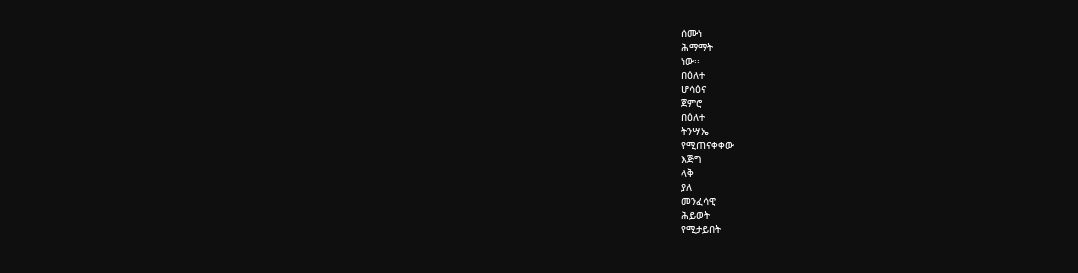ሰሙነ
ሕማማት
ነው፡፡
በዕለተ
ሆሳዕና
ጀምሮ
በዕለተ
ትንሣኤ
የሚጠናቀቀው
እጅግ
ላቅ
ያለ
መንፈሳዊ
ሕይወት
የሚታይበት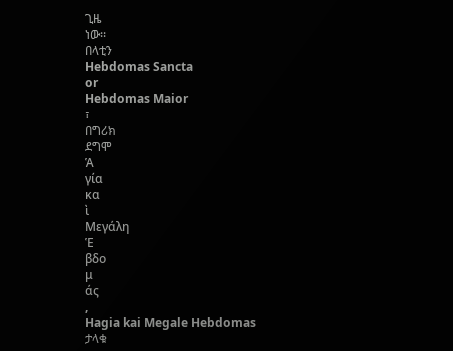ጊዜ
ነው፡፡
በላቲን
Hebdomas Sancta
or
Hebdomas Maior
፣
በግሪክ
ደግሞ
Ἁ
γία
κα
ὶ
Μεγάλη
Ἑ
βδο
μ
άς
,
Hagia kai Megale Hebdomas
ታላቁ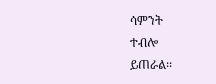ሳምንት
ተብሎ
ይጠራል፡፡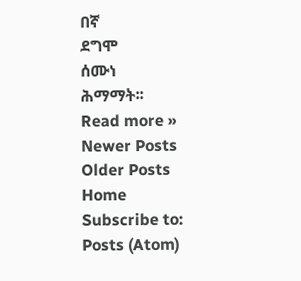በኛ
ደግሞ
ሰሙነ
ሕማማት፡፡
Read more »
Newer Posts
Older Posts
Home
Subscribe to:
Posts (Atom)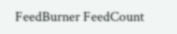FeedBurner FeedCount